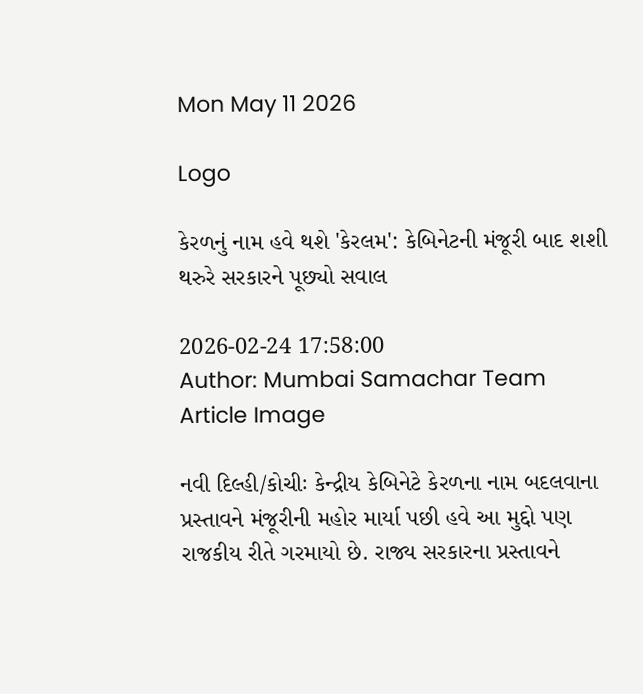Mon May 11 2026

Logo

કેરળનું નામ હવે થશે 'કેરલમ': કેબિનેટની મંજૂરી બાદ શશી થરુરે સરકારને પૂછ્યો સવાલ

2026-02-24 17:58:00
Author: Mumbai Samachar Team
Article Image

નવી દિલ્હી/કોચીઃ કેન્દ્રીય કેબિનેટે કેરળના નામ બદલવાના પ્રસ્તાવને મંજૂરીની મહોર માર્યા પછી હવે આ મુદ્દો પણ રાજકીય રીતે ગરમાયો છે. રાજ્ય સરકારના પ્રસ્તાવને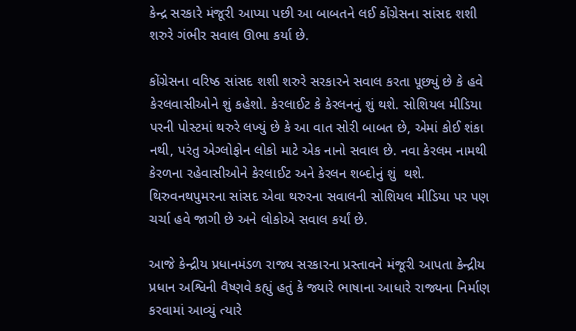કેન્દ્ર સરકારે મંજૂરી આપ્યા પછી આ બાબતને લઈ કોંગ્રેસના સાંસદ શશી શરુરે ગંભીર સવાલ ઊભા કર્યા છે.

કોંગ્રેસના વરિષ્ઠ સાંસદ શશી શરુરે સરકારને સવાલ કરતા પૂછ્યું છે કે હવે કેરલવાસીઓને શું કહેશો. કેરલાઈટ કે કેરલનનું શું થશે. સોશિયલ મીડિયા પરની પોસ્ટમાં થરુરે લખ્યું છે કે આ વાત સોરી બાબત છે, એમાં કોઈ શંકા નથી, પરંતુ એગ્લોફોન લોકો માટે એક નાનો સવાલ છે. નવા કેરલમ નામથી કેરળના રહેવાસીઓને કેરલાઈટ અને કેરલન શબ્દોનું શું  થશે. થિરુવનથપુમરના સાંસદ એવા થરુરના સવાલની સોશિયલ મીડિયા પર પણ ચર્ચા હવે જાગી છે અને લોકોએ સવાલ કર્યાં છે.

આજે કેન્દ્રીય પ્રધાનમંડળ રાજ્ય સરકારના પ્રસ્તાવને મંજૂરી આપતા કેન્દ્રીય પ્રધાન અશ્વિની વૈષ્ણવે કહ્યું હતું કે જ્યારે ભાષાના આધારે રાજ્યના નિર્માણ કરવામાં આવ્યું ત્યારે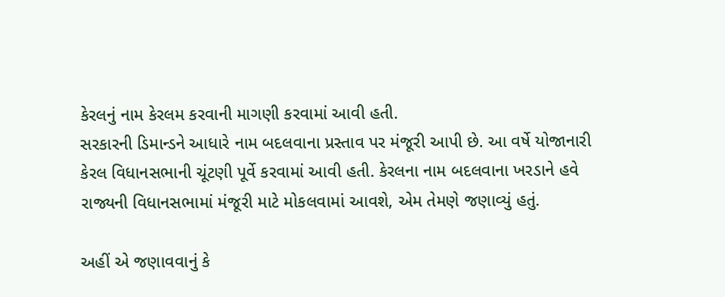કેરલનું નામ કેરલમ કરવાની માગણી કરવામાં આવી હતી.
સરકારની ડિમાન્ડને આધારે નામ બદલવાના પ્રસ્તાવ પર મંજૂરી આપી છે. આ વર્ષે યોજાનારી કેરલ વિધાનસભાની ચૂંટણી પૂર્વે કરવામાં આવી હતી. કેરલના નામ બદલવાના ખરડાને હવે રાજ્યની વિધાનસભામાં મંજૂરી માટે મોકલવામાં આવશે, એમ તેમણે જણાવ્યું હતું.

અહીં એ જણાવવાનું કે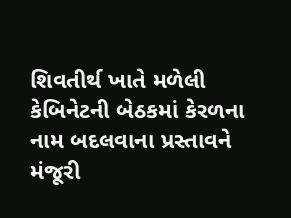શિવતીર્થ ખાતે મળેલી કેબિનેટની બેઠકમાં કેરળના નામ બદલવાના પ્રસ્તાવને મંજૂરી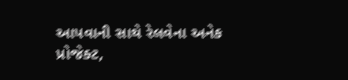આપવાની સાથે રેલવેના અનેક પ્રોજેક્ટ,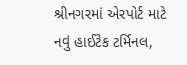શ્રીનગરમાં એરપોર્ટ માટે નવું હાઈટેક ટર્મિનલ,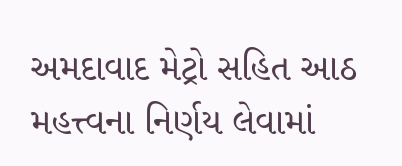અમદાવાદ મેટ્રો સહિત આઠ મહત્ત્વના નિર્ણય લેવામાં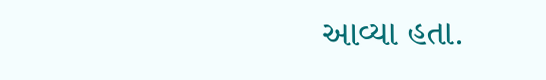આવ્યા હતા.